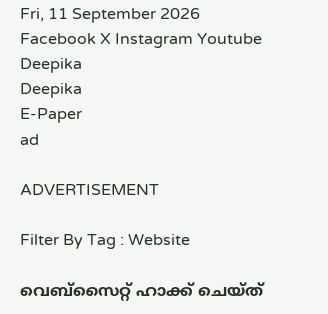Fri, 11 September 2026
Facebook X Instagram Youtube
Deepika
Deepika
E-Paper
ad

ADVERTISEMENT

Filter By Tag : Website

വെബ്‌സൈറ്റ് ഹാക്ക് ചെയ്ത്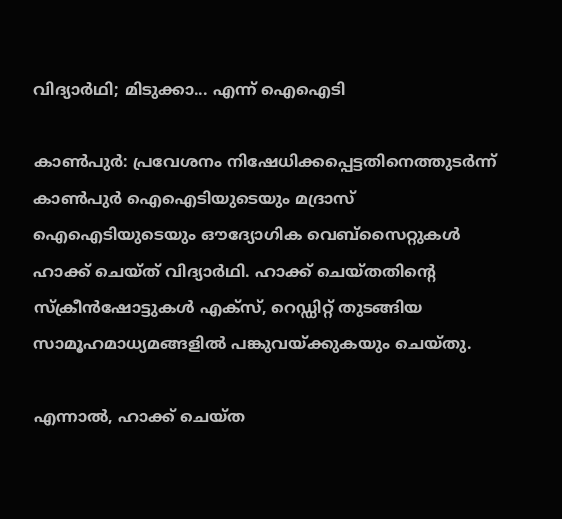വിദ്യാര്‍ഥി; മിടുക്കാ... എന്ന് ഐഐടി

കാണ്‍പുര്‍: പ്രവേശനം നിഷേധിക്കപ്പെട്ടതിനെത്തുടര്‍ന്ന് കാണ്‍പുര്‍ ഐഐടിയുടെയും മദ്രാസ് ഐഐടിയുടെയും ഔദ്യോഗിക വെബ്‌സൈറ്റുകള്‍ ഹാക്ക് ചെയ്ത് വിദ്യാര്‍ഥി. ഹാക്ക് ചെയ്തതിന്‍റെ സ്‌ക്രീന്‍ഷോട്ടുകള്‍ എക്‌സ്, റെഡ്ഡിറ്റ് തുടങ്ങിയ സാമൂഹമാധ്യമങ്ങളില്‍ പങ്കുവയ്ക്കുകയും ചെയ്തു.

എന്നാല്‍, ഹാക്ക് ചെയ്ത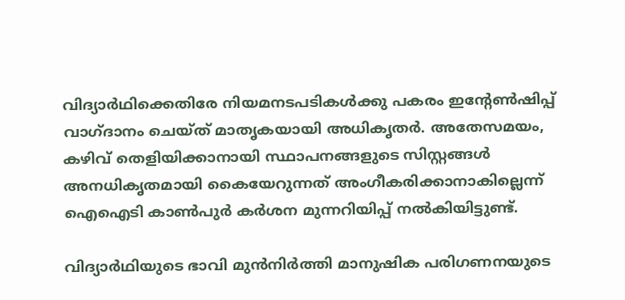വിദ്യാര്‍ഥിക്കെതിരേ നിയമനടപടികള്‍ക്കു പകരം ഇന്‍റേണ്‍ഷിപ്പ് വാഗ്ദാനം ചെയ്ത് മാതൃകയായി അധികൃതര്‍. അതേസമയം, കഴിവ് തെളിയിക്കാനായി സ്ഥാപനങ്ങളുടെ സിസ്റ്റങ്ങള്‍ അനധികൃതമായി കൈയേറുന്നത് അംഗീകരിക്കാനാകില്ലെന്ന് ഐഐടി കാണ്‍പുര്‍ കര്‍ശന മുന്നറിയിപ്പ് നല്‍കിയിട്ടുണ്ട്.

വിദ്യാർഥിയുടെ ഭാവി മുന്‍നിര്‍ത്തി മാനുഷിക പരിഗണനയുടെ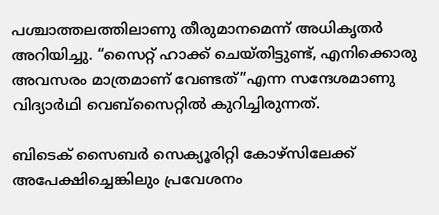പശ്ചാത്തലത്തിലാണു തീരുമാനമെന്ന് അധികൃതര്‍ അറിയിച്ചു. “സൈറ്റ് ഹാക്ക് ചെയ്തിട്ടുണ്ട്, എനിക്കൊരു അവസരം മാത്രമാണ് വേണ്ടത്’’എന്ന സന്ദേശമാണു വിദ്യാര്‍ഥി വെബ്സൈറ്റില്‍ കുറിച്ചിരുന്നത്.

ബിടെക് സൈബര്‍ സെക്യൂരിറ്റി കോഴ്‌സിലേക്ക് അപേക്ഷിച്ചെങ്കിലും പ്രവേശനം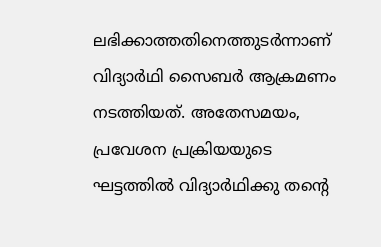ലഭിക്കാത്തതിനെത്തുടര്‍ന്നാണ് വിദ്യാര്‍ഥി സൈബര്‍ ആക്രമണം നടത്തിയത്. അതേസമയം, പ്രവേശന പ്രക്രിയയുടെ ഘട്ടത്തില്‍ വിദ്യാര്‍ഥിക്കു തന്‍റെ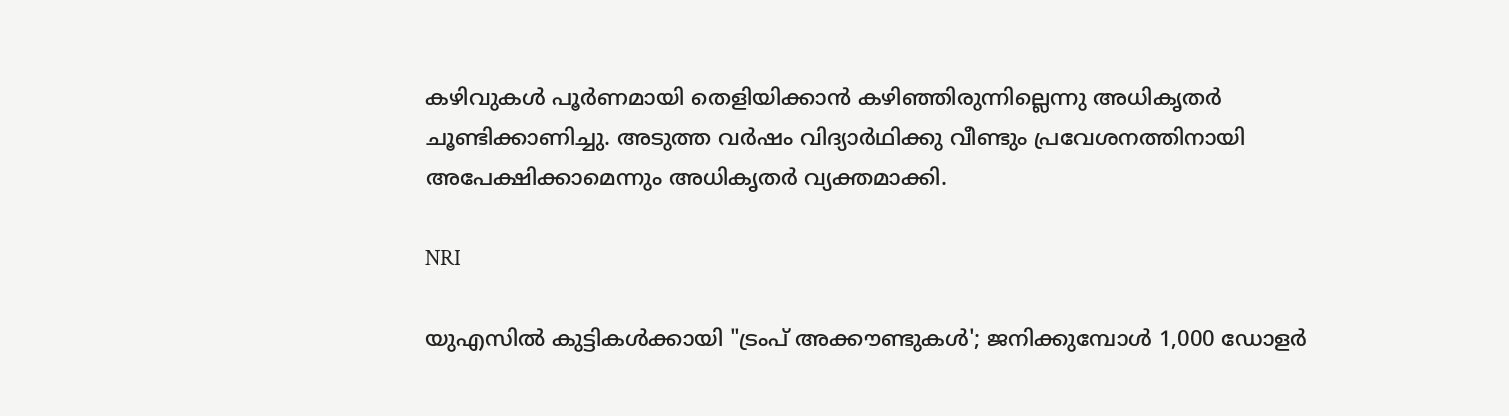കഴിവുകള്‍ പൂര്‍ണമായി തെളിയിക്കാന്‍ കഴിഞ്ഞിരുന്നില്ലെന്നു അധികൃതര്‍ ചൂണ്ടിക്കാണിച്ചു. അടുത്ത വര്‍ഷം വിദ്യാര്‍ഥിക്കു വീണ്ടും പ്രവേശനത്തിനായി അപേക്ഷിക്കാമെന്നും അധികൃതർ വ്യക്തമാക്കി.

NRI

യുഎസിൽ കുട്ടികൾക്കായി "ട്രംപ് അക്കൗണ്ടുകൾ'; ജനിക്കുമ്പോൾ 1,000 ഡോളർ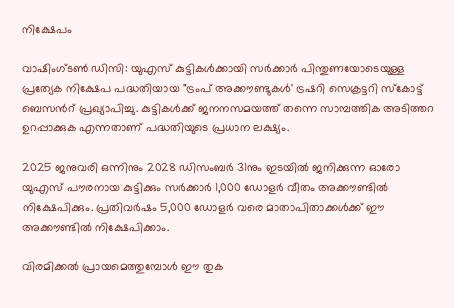നിക്ഷേപം

വാഷിംഗ്ടൺ ഡിസി: യുഎസ് കുട്ടികൾക്കായി സർക്കാർ പിന്തുണയോടെയുള്ള പ്രത്യേക നിക്ഷേപ പദ്ധതിയായ "ട്രംപ് അക്കൗണ്ടുകൾ' ട്രഷറി സെക്രട്ടറി സ്കോട്ട് ബെസന്‍റ് പ്രഖ്യാപിച്ചു. കുട്ടികൾക്ക് ജനനസമയത്ത് തന്നെ സാമ്പത്തിക അടിത്തറ ഉറപ്പാക്കുക എന്നതാണ് പദ്ധതിയുടെ പ്രധാന ലക്ഷ്യം.

2025 ജനുവരി ഒന്നിനും 2028 ഡിസംബർ 31നും ഇടയിൽ ജനിക്കുന്ന ഓരോ യുഎസ് പൗരനായ കുട്ടിക്കും സർക്കാർ 1,000 ഡോളർ വീതം അക്കൗണ്ടിൽ നിക്ഷേപിക്കും. പ്രതിവർഷം 5,000 ഡോളർ വരെ മാതാപിതാക്കൾക്ക് ഈ അക്കൗണ്ടിൽ നിക്ഷേപിക്കാം.

വിരമിക്കൽ പ്രായമെത്തുമ്പോൾ ഈ തുക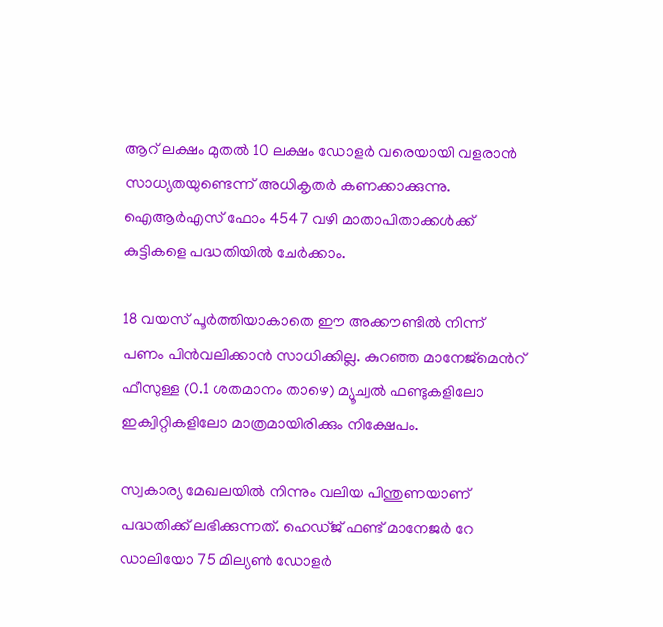ആറ് ലക്ഷം മുതൽ 10 ലക്ഷം ഡോളർ വരെയായി വളരാൻ സാധ്യതയുണ്ടെന്ന് അധികൃതർ കണക്കാക്കുന്നു. ഐആർഎസ് ഫോം 4547 വഴി മാതാപിതാക്കൾക്ക് കുട്ടികളെ പദ്ധതിയിൽ ചേർക്കാം.

18 വയസ് പൂർത്തിയാകാതെ ഈ അക്കൗണ്ടിൽ നിന്ന് പണം പിൻവലിക്കാൻ സാധിക്കില്ല. കുറഞ്ഞ മാനേജ്‌മെന്‍റ് ഫീസുള്ള (0.1 ശതമാനം താഴെ) മ്യൂച്വൽ ഫണ്ടുകളിലോ ഇക്വിറ്റികളിലോ മാത്രമായിരിക്കും നിക്ഷേപം.

സ്വകാര്യ മേഖലയിൽ നിന്നും വലിയ പിന്തുണയാണ് പദ്ധതിക്ക് ലഭിക്കുന്നത്. ഹെഡ്ജ് ഫണ്ട് മാനേജർ റേ ഡാലിയോ 75 മില്യൺ ഡോളർ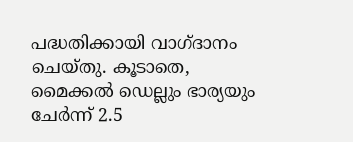പദ്ധതിക്കായി വാഗ്ദാനം ചെയ്തു. കൂടാതെ, മൈക്കൽ ഡെല്ലും ഭാര്യയും ചേർന്ന് 2.5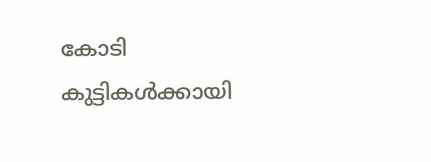കോടി കുട്ടികൾക്കായി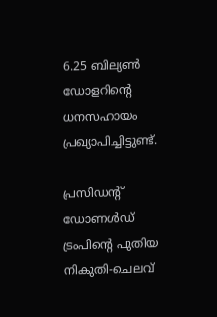6.25 ബില്യൺ ഡോളറിന്‍റെ ധനസഹായം പ്രഖ്യാപിച്ചിട്ടുണ്ട്.

പ്രസിഡന്‍റ് ഡോണൾഡ് ട്രംപിന്‍റെ പുതിയ നികുതി-ചെലവ്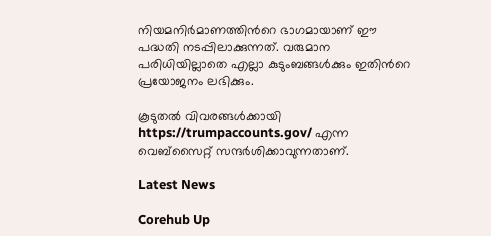നിയമനിർമാണത്തിന്‍റെ ഭാഗമായാണ് ഈ പദ്ധതി നടപ്പിലാക്കുന്നത്. വരുമാന പരിധിയില്ലാതെ എല്ലാ കുടുംബങ്ങൾക്കും ഇതിന്‍റെ പ്രയോജനം ലഭിക്കും.

കൂടുതൽ വിവരങ്ങൾക്കായി https://trumpaccounts.gov/ എന്ന വെബ്സൈറ്റ് സന്ദർശിക്കാവുന്നതാണ്.

Latest News

Corehub Up